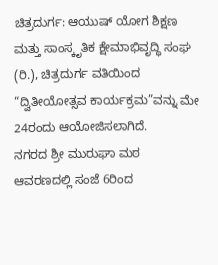ಚಿತ್ರದುರ್ಗ: ಆಯುಷ್ ಯೋಗ ಶಿಕ್ಷಣ ಮತ್ತು ಸಾಂಸ್ಕೃತಿಕ ಕ್ಷೇಮಾಭಿವೃದ್ಧಿ ಸಂಘ (ರಿ.), ಚಿತ್ರದುರ್ಗ ವತಿಯಿಂದ “ದ್ವಿತೀಯೋತ್ಸವ ಕಾರ್ಯಕ್ರಮ”ವನ್ನು ಮೇ 24ರಂದು ಆಯೋಜಿಸಲಾಗಿದೆ.
ನಗರದ ಶ್ರೀ ಮುರುಘಾ ಮಠ ಆವರಣದಲ್ಲಿ ಸಂಜೆ 6ರಿಂದ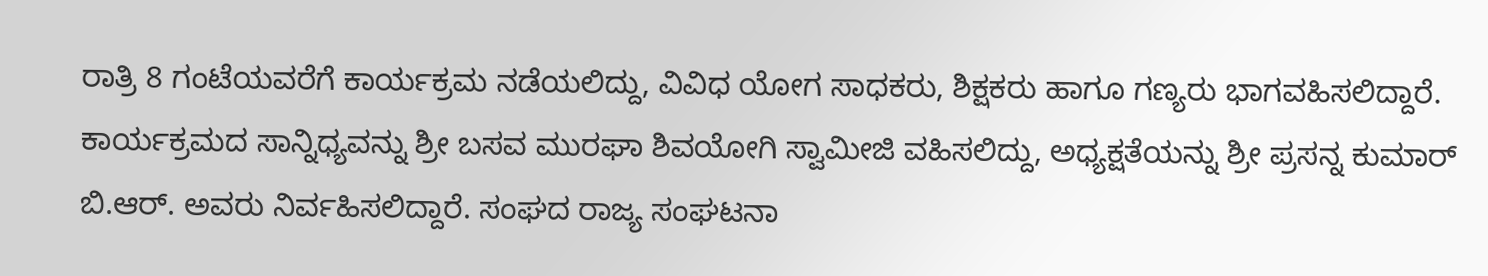ರಾತ್ರಿ 8 ಗಂಟೆಯವರೆಗೆ ಕಾರ್ಯಕ್ರಮ ನಡೆಯಲಿದ್ದು, ವಿವಿಧ ಯೋಗ ಸಾಧಕರು, ಶಿಕ್ಷಕರು ಹಾಗೂ ಗಣ್ಯರು ಭಾಗವಹಿಸಲಿದ್ದಾರೆ.
ಕಾರ್ಯಕ್ರಮದ ಸಾನ್ನಿಧ್ಯವನ್ನು ಶ್ರೀ ಬಸವ ಮುರಘಾ ಶಿವಯೋಗಿ ಸ್ವಾಮೀಜಿ ವಹಿಸಲಿದ್ದು, ಅಧ್ಯಕ್ಷತೆಯನ್ನು ಶ್ರೀ ಪ್ರಸನ್ನ ಕುಮಾರ್ ಬಿ.ಆರ್. ಅವರು ನಿರ್ವಹಿಸಲಿದ್ದಾರೆ. ಸಂಘದ ರಾಜ್ಯ ಸಂಘಟನಾ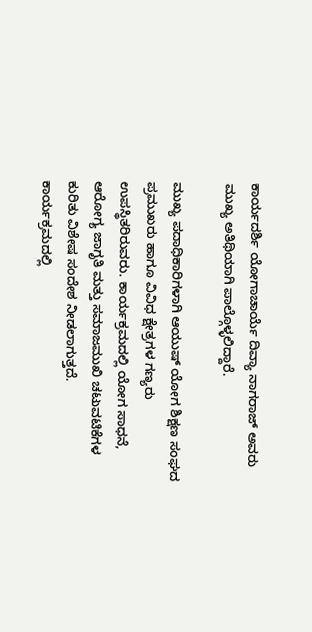ಕಾರ್ಯದರ್ಶಿ ಯೋಗಾಚಾರ್ಯೆ ದಿವ್ಯಾ ನಾಗರಾಜ್ ಅವರು ಮುಖ್ಯ ಅತಿಥಿಯಾಗಿ ಪಾಲ್ಗೊಳ್ಳಲಿದ್ದಾರೆ.

ಮುಖ್ಯ ಪದಾಧಿಕಾರಿಗಳಾಗಿ ಆಯುಷ್ ಯೋಗ ಶಿಕ್ಷಣ ಸಂಘದ ಪ್ರಮುಖರು ಹಾಗೂ ವಿವಿಧ ಕ್ಷೇತ್ರಗಳ ಗಣ್ಯರು ಉಪಸ್ಥಿತರಿರುವರು. ಕಾರ್ಯಕ್ರಮದಲ್ಲಿ ಯೋಗ ಸಾಧನೆ, ಆರೋಗ್ಯ ಜಾಗೃತಿ ಮತ್ತು ಸಮಾಜಮುಖಿ ಚಟುವಟಿಕೆಗಳ ಕುರಿತು ವಿಶೇಷ ಸಂದೇಶ ನೀಡಲಾಗುತ್ತದೆ.
ಕಾರ್ಯಕ್ರಮದಲ್ಲಿ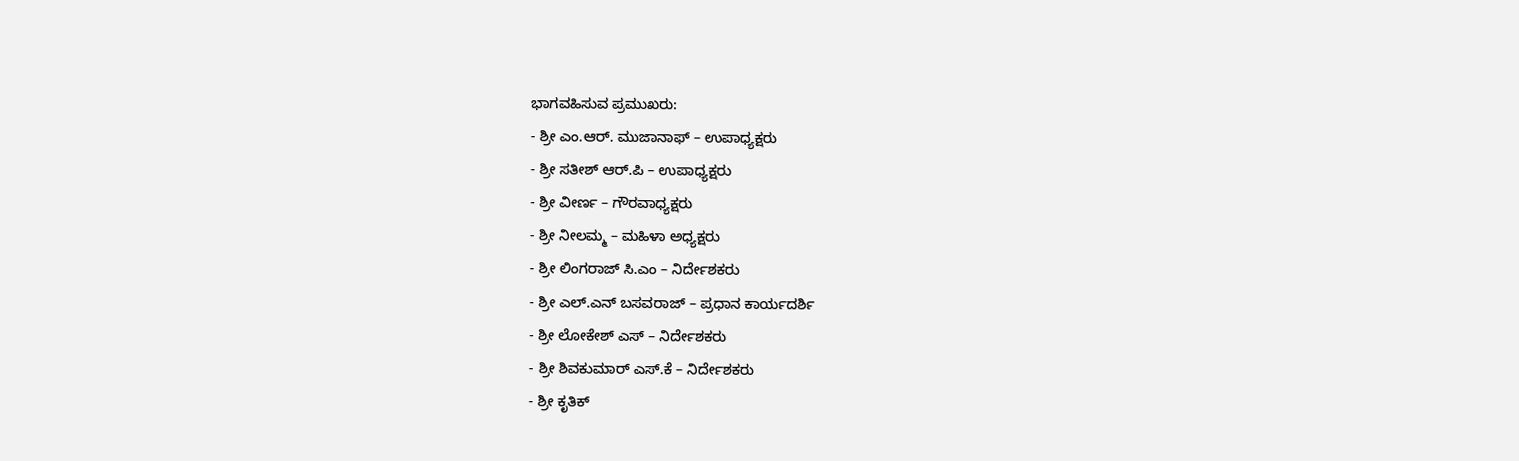ಭಾಗವಹಿಸುವ ಪ್ರಮುಖರು:
- ಶ್ರೀ ಎಂ.ಆರ್. ಮುಜಾನಾಫ್ – ಉಪಾಧ್ಯಕ್ಷರು
- ಶ್ರೀ ಸತೀಶ್ ಆರ್.ಪಿ – ಉಪಾಧ್ಯಕ್ಷರು
- ಶ್ರೀ ವೀರ್ಣ – ಗೌರವಾಧ್ಯಕ್ಷರು
- ಶ್ರೀ ನೀಲಮ್ಮ – ಮಹಿಳಾ ಅಧ್ಯಕ್ಷರು
- ಶ್ರೀ ಲಿಂಗರಾಜ್ ಸಿ.ಎಂ – ನಿರ್ದೇಶಕರು
- ಶ್ರೀ ಎಲ್.ಎನ್ ಬಸವರಾಜ್ – ಪ್ರಧಾನ ಕಾರ್ಯದರ್ಶಿ
- ಶ್ರೀ ಲೋಕೇಶ್ ಎಸ್ – ನಿರ್ದೇಶಕರು
- ಶ್ರೀ ಶಿವಕುಮಾರ್ ಎಸ್.ಕೆ – ನಿರ್ದೇಶಕರು
- ಶ್ರೀ ಕೃತಿಕ್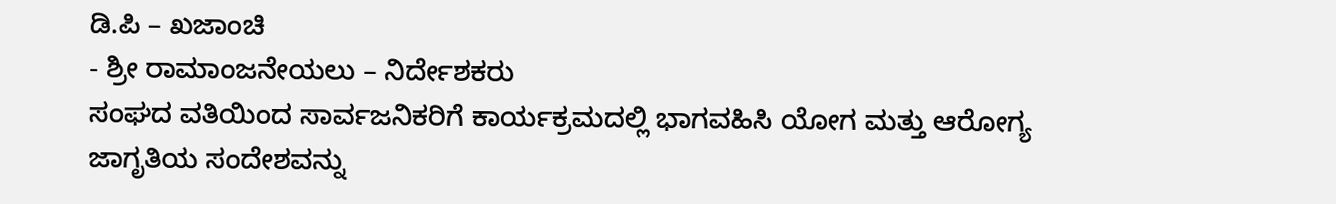ಡಿ.ಪಿ – ಖಜಾಂಚಿ
- ಶ್ರೀ ರಾಮಾಂಜನೇಯಲು – ನಿರ್ದೇಶಕರು
ಸಂಘದ ವತಿಯಿಂದ ಸಾರ್ವಜನಿಕರಿಗೆ ಕಾರ್ಯಕ್ರಮದಲ್ಲಿ ಭಾಗವಹಿಸಿ ಯೋಗ ಮತ್ತು ಆರೋಗ್ಯ ಜಾಗೃತಿಯ ಸಂದೇಶವನ್ನು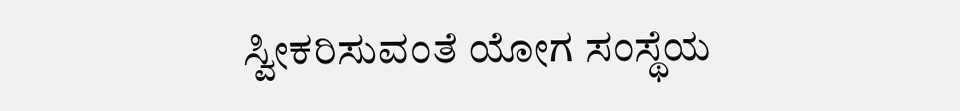ಸ್ವೀಕರಿಸುವಂತೆ ಯೋಗ ಸಂಸ್ಥೆಯ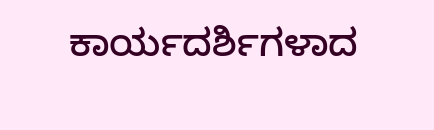ಕಾರ್ಯದರ್ಶಿಗಳಾದ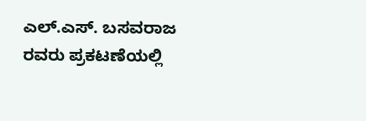ಎಲ್.ಎಸ್. ಬಸವರಾಜ ರವರು ಪ್ರಕಟಣೆಯಲ್ಲಿ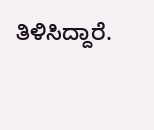ತಿಳಿಸಿದ್ದಾರೆ.